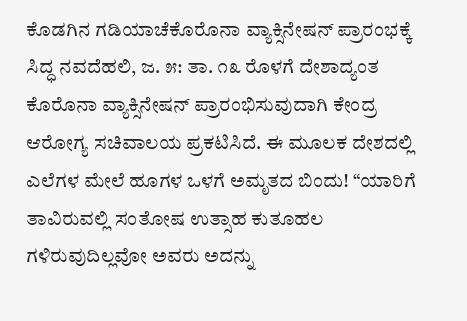ಕೊಡಗಿನ ಗಡಿಯಾಚೆಕೊರೊನಾ ವ್ಯಾಕ್ಸಿನೇಷನ್ ಪ್ರಾರಂಭಕ್ಕೆ ಸಿದ್ಧ ನವದೆಹಲಿ, ಜ. ೫: ತಾ. ೧೩ ರೊಳಗೆ ದೇಶಾದ್ಯಂತ ಕೊರೊನಾ ವ್ಯಾಕ್ಸಿನೇಷನ್ ಪ್ರಾರಂಭಿಸುವುದಾಗಿ ಕೇಂದ್ರ ಆರೋಗ್ಯ ಸಚಿವಾಲಯ ಪ್ರಕಟಿಸಿದೆ. ಈ ಮೂಲಕ ದೇಶದಲ್ಲಿ
ಎಲೆಗಳ ಮೇಲೆ ಹೂಗಳ ಒಳಗೆ ಅಮೃತದ ಬಿಂದು! “ಯಾರಿಗೆ ತಾವಿರುವಲ್ಲಿ ಸಂತೋಷ ಉತ್ಸಾಹ ಕುತೂಹಲ ಗಳಿರುವುದಿಲ್ಲವೋ ಅವರು ಅದನ್ನು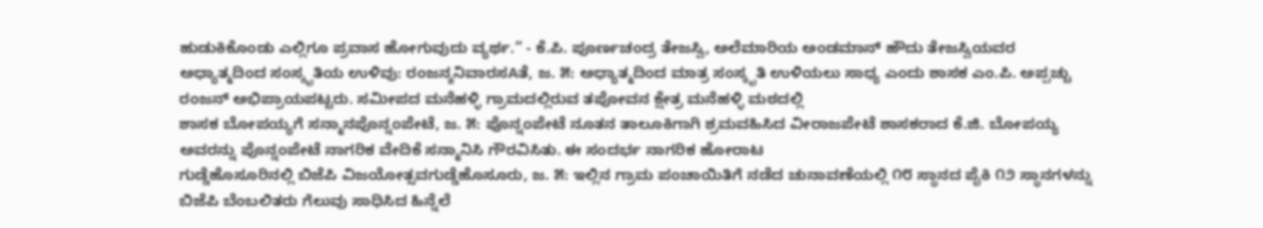ಹುಡುಕಿಕೊಂಡು ಎಲ್ಲಿಗೂ ಪ್ರವಾಸ ಹೋಗುವುದು ವ್ಯರ್ಥ.” - ಕೆ.ಪಿ. ಪೂರ್ಣಚಂದ್ರ ತೇಜಸ್ವಿ, ಅಲೆಮಾರಿಯ ಅಂಡಮಾನ್ ಹೌದು ತೇಜಸ್ವಿಯವರ
ಅಧ್ಯಾತ್ಮದಿಂದ ಸಂಸ್ಕೃತಿಯ ಉಳಿವು: ರಂಜನ್ಶನಿವಾರಸAತೆ, ಜ. ೫: ಅಧ್ಯಾತ್ಮದಿಂದ ಮಾತ್ರ ಸಂಸ್ಕೃತಿ ಉಳಿಯಲು ಸಾಧ್ಯ ಎಂದು ಶಾಸಕ ಎಂ.ಪಿ. ಅಪ್ಪಚ್ಚು ರಂಜನ್ ಅಭಿಪ್ರಾಯಪಟ್ಟರು. ಸಮೀಪದ ಮನೆಹಳ್ಳಿ ಗ್ರಾಮದಲ್ಲಿರುವ ತಪೋವನ ಕ್ಷೇತ್ರ ಮನೆಹಳ್ಳಿ ಮಠದಲ್ಲಿ
ಶಾಸಕ ಬೋಪಯ್ಯಗೆ ಸನ್ಮಾನಪೊನ್ನಂಪೇಟೆ, ಜ. ೫: ಪೊನ್ನಂಪೇಟೆ ನೂತನ ತಾಲೂಕಿಗಾಗಿ ಶ್ರಮವಹಿಸಿದ ವೀರಾಜಪೇಟೆ ಶಾಸಕರಾದ ಕೆ.ಜಿ. ಬೋಪಯ್ಯ ಅವರನ್ನು ಪೊನ್ನಂಪೇಟೆ ನಾಗರಿಕ ವೇದಿಕೆ ಸನ್ಮಾನಿಸಿ ಗೌರವಿಸಿತು. ಈ ಸಂದರ್ಭ ನಾಗರಿಕ ಹೋರಾಟ
ಗುಡ್ಡೆಹೊಸೂರಿನಲ್ಲಿ ಬಿಜೆಪಿ ವಿಜಯೋತ್ಸವಗುಡ್ಡೆಹೊಸೂರು, ಜ. ೫: ಇಲ್ಲಿನ ಗ್ರಾಮ ಪಂಚಾಯಿತಿಗೆ ನಡೆದ ಚುನಾವಣೆಯಲ್ಲಿ ೧೮ ಸ್ಥಾನದ ಪೈಕಿ ೧೨ ಸ್ಥಾನಗಳನ್ನು ಬಿಜೆಪಿ ಬೆಂಬಲಿತರು ಗೆಲುವು ಸಾಧಿಸಿದ ಹಿನ್ನೆಲೆ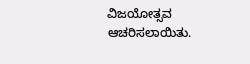ವಿಜಯೋತ್ಸವ ಆಚರಿಸಲಾಯಿತು.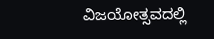ವಿಜಯೋತ್ಸವದಲ್ಲಿ